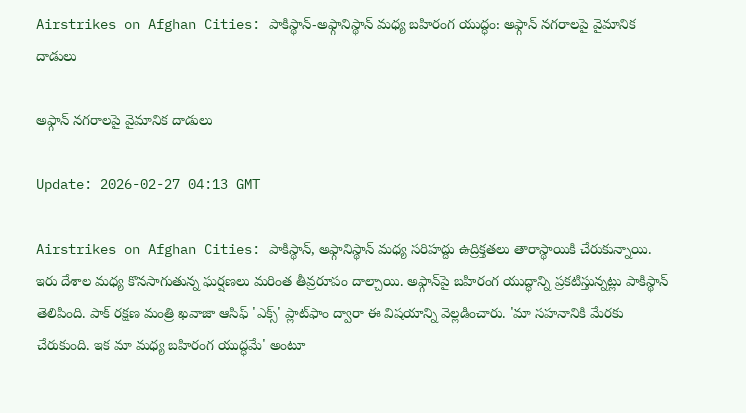Airstrikes on Afghan Cities: పాకిస్థాన్-అఫ్గానిస్థాన్ మధ్య బహిరంగ యుద్ధం: అఫ్గాన్ నగరాలపై వైమానిక దాడులు

అఫ్గాన్ నగరాలపై వైమానిక దాడులు

Update: 2026-02-27 04:13 GMT

Airstrikes on Afghan Cities: పాకిస్థాన్, అఫ్గానిస్థాన్ మధ్య సరిహద్దు ఉద్రిక్తతలు తారాస్థాయికి చేరుకున్నాయి. ఇరు దేశాల మధ్య కొనసాగుతున్న ఘర్షణలు మరింత తీవ్రరూపం దాల్చాయి. అఫ్గాన్‌పై బహిరంగ యుద్ధాన్ని ప్రకటిస్తున్నట్లు పాకిస్థాన్ తెలిపింది. పాక్ రక్షణ మంత్రి ఖవాజా ఆసిఫ్ 'ఎక్స్' ప్లాట్‌ఫాం ద్వారా ఈ విషయాన్ని వెల్లడించారు. 'మా సహనానికి మేరకు చేరుకుంది. ఇక మా మధ్య బహిరంగ యుద్ధమే' అంటూ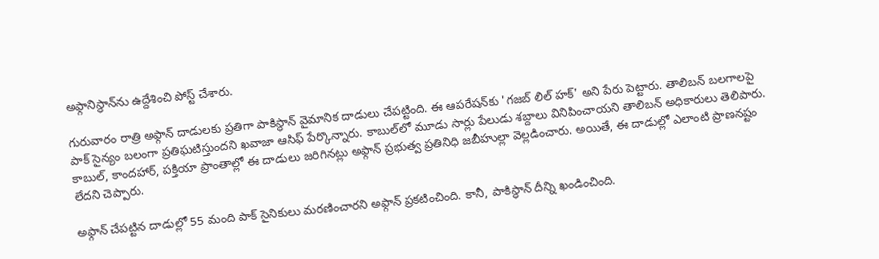అఫ్గానిస్థాన్‌ను ఉద్దేశించి పోస్ట్ చేశారు.

గురువారం రాత్రి అఫ్గాన్ దాడులకు ప్రతిగా పాకిస్థాన్ వైమానిక దాడులు చేపట్టింది. ఈ ఆపరేషన్‌కు 'గజబ్ లిల్ హక్' అని పేరు పెట్టారు. తాలిబన్ బలగాలపై పాక్ సైన్యం బలంగా ప్రతిఘటిస్తుందని ఖవాజా ఆసిఫ్ పేర్కొన్నారు. కాబుల్‌లో మూడు సార్లు పేలుడు శబ్దాలు వినిపించాయని తాలిబన్ అధికారులు తెలిపారు. కాబుల్, కాందహార్, పక్తియా ప్రాంతాల్లో ఈ దాడులు జరిగినట్లు అఫ్గాన్ ప్రభుత్వ ప్రతినిధి జబీహుల్లా వెల్లడించారు. అయితే, ఈ దాడుల్లో ఎలాంటి ప్రాణనష్టం లేదని చెప్పారు.

అఫ్గాన్ చేపట్టిన దాడుల్లో 55 మంది పాక్ సైనికులు మరణించారని అఫ్గాన్ ప్రకటించింది. కానీ, పాకిస్థాన్ దీన్ని ఖండించింది.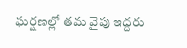ఘర్షణల్లో తమ వైపు ఇద్దరు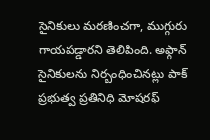సైనికులు మరణించగా, ముగ్గురు గాయపడ్డారని తెలిపింది. అఫ్గాన్ సైనికులను నిర్బంధించినట్లు పాక్ ప్రభుత్వ ప్రతినిధి మోషరఫ్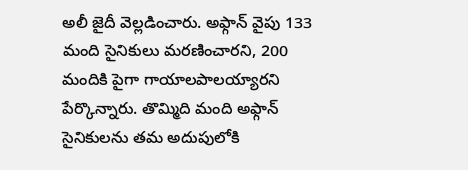అలీ జైదీ వెల్లడించారు. అఫ్గాన్ వైపు 133 మంది సైనికులు మరణించారని, 200 మందికి పైగా గాయాలపాలయ్యారని పేర్కొన్నారు. తొమ్మిది మంది అఫ్గాన్ సైనికులను తమ అదుపులోకి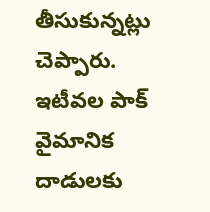తీసుకున్నట్లు చెప్పారు. ఇటీవల పాక్ వైమానిక దాడులకు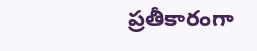ప్రతీకారంగా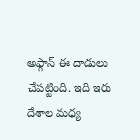అఫ్గాన్ ఈ దాడులు చేపట్టింది. ఇది ఇరు దేశాల మధ్య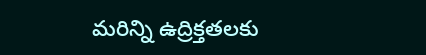మరిన్ని ఉద్రిక్తతలకు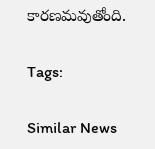కారణమవుతోంది.

Tags:

Similar News